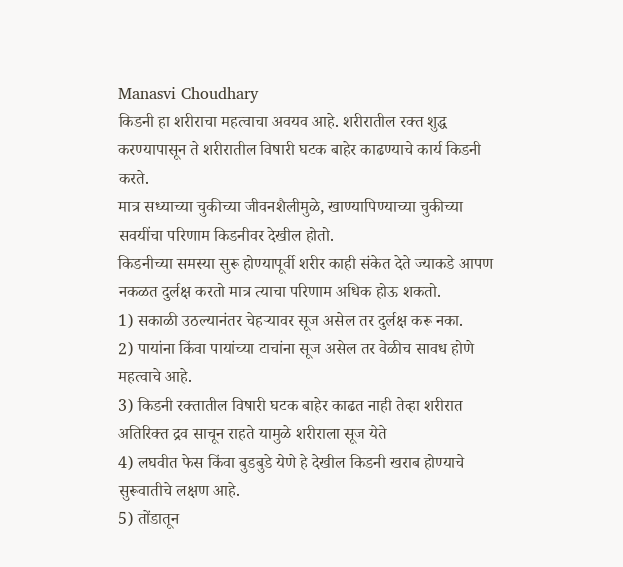Manasvi Choudhary
किडनी हा शरीराचा महत्वाचा अवयव आहे. शरीरातील रक्त शुद्ध करण्यापासून ते शरीरातील विषारी घटक बाहेर काढण्याचे कार्य किडनी करते.
मात्र सध्याच्या चुकीच्या जीवनशैलीमुळे, खाण्यापिण्याच्या चुकीच्या सवयींचा परिणाम किडनीवर देखील होतो.
किडनीच्या समस्या सुरू होण्यापूर्वी शरीर काही संकेत देते ज्याकडे आपण नकळत दुर्लक्ष करतो मात्र त्याचा परिणाम अधिक होऊ शकतो.
1) सकाळी उठल्यानंतर चेहऱ्यावर सूज असेल तर दुर्लक्ष करू नका.
2) पायांना किंवा पायांच्या टाचांना सूज असेल तर वेळीच सावध होणे महत्वाचे आहे.
3) किडनी रक्तातील विषारी घटक बाहेर काढत नाही तेव्हा शरीरात अतिरिक्त द्रव साचून राहते यामुळे शरीराला सूज येते
4) लघवीत फेस किंवा बुडबुडे येणे हे देखील किडनी खराब होण्याचे सुरूवातीचे लक्षण आहे.
5) तोंडातून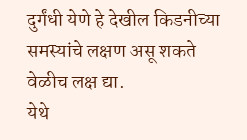दुर्गंधी येणे हे देखील किडनीच्या समस्यांचे लक्षण असू शकते वेळीच लक्ष द्या.
येथे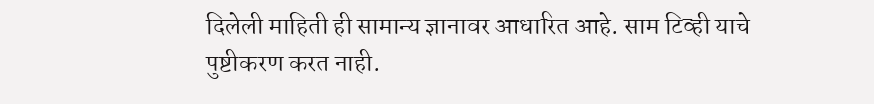दिलेली माहिती ही सामान्य ज्ञानावर आधारित आहे. साम टिव्ही याचे पुष्टीकरण करत नाही.